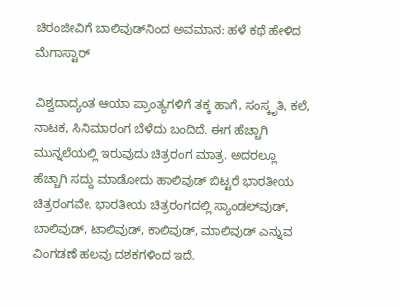ಚಿರಂಜೀವಿಗೆ ಬಾಲಿವುಡ್‌ನಿಂದ ಅವಮಾನ: ಹಳೆ ಕಥೆ ಹೇಳಿದ ಮೆಗಾಸ್ಟಾರ್

ವಿಶ್ವದಾದ್ಯಂತ ಆಯಾ ಪ್ರಾಂತ್ಯಗಳಿಗೆ ತಕ್ಕ ಹಾಗೆ, ಸಂಸ್ಕೃತಿ, ಕಲೆ, ನಾಟಕ, ಸಿನಿಮಾರಂಗ ಬೆಳೆದು ಬಂದಿದೆ. ಈಗ ಹೆಚ್ಚಾಗಿ ಮುನ್ನಲೆಯಲ್ಲಿ ಇರುವುದು ಚಿತ್ರರಂಗ ಮಾತ್ರ. ಅದರಲ್ಲೂ ಹೆಚ್ಚಾಗಿ ಸದ್ದು ಮಾಡೋದು ಹಾಲಿವುಡ್ ಬಿಟ್ಟರೆ ಭಾರತೀಯ ಚಿತ್ರರಂಗವೇ. ಭಾರತೀಯ ಚಿತ್ರರಂಗದಲ್ಲಿ ಸ್ಯಾಂಡಲ್‌ವುಡ್, ಬಾಲಿವುಡ್, ಟಾಲಿವುಡ್, ಕಾಲಿವುಡ್, ಮಾಲಿವುಡ್ ಎನ್ನುವ ವಿಂಗಡಣೆ ಹಲವು ದಶಕಗಳಿಂದ ಇದೆ.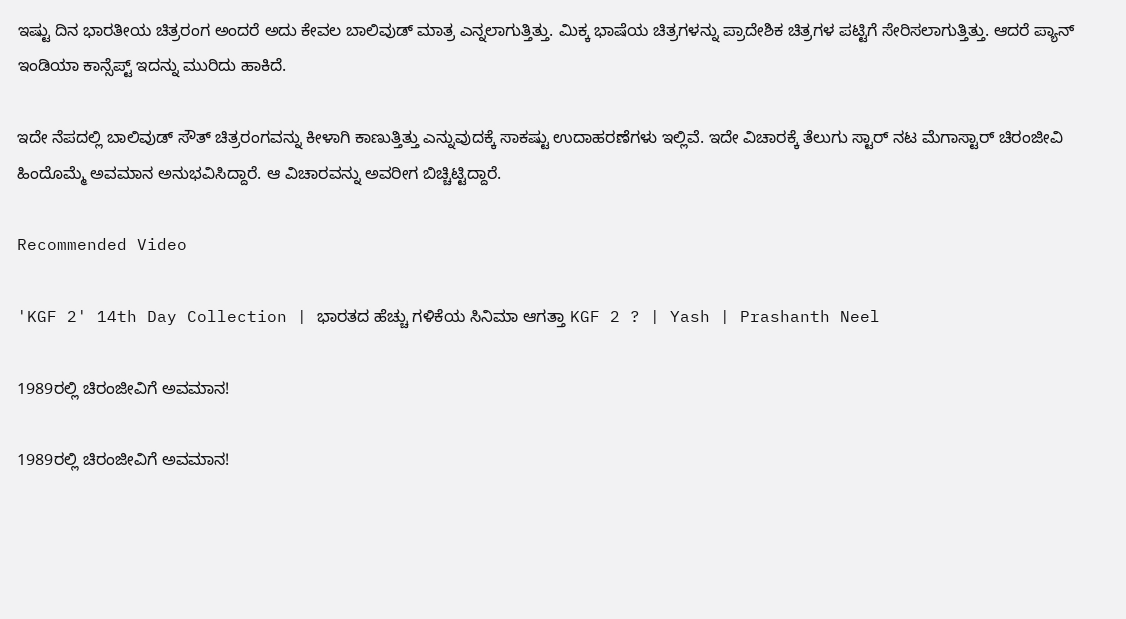ಇಷ್ಟು ದಿನ ಭಾರತೀಯ ಚಿತ್ರರಂಗ ಅಂದರೆ ಅದು ಕೇವಲ ಬಾಲಿವುಡ್ ಮಾತ್ರ ಎನ್ನಲಾಗುತ್ತಿತ್ತು. ಮಿಕ್ಕ ಭಾಷೆಯ ಚಿತ್ರಗಳನ್ನು ಪ್ರಾದೇಶಿಕ ಚಿತ್ರಗಳ ಪಟ್ಟಿಗೆ ಸೇರಿಸಲಾಗುತ್ತಿತ್ತು. ಆದರೆ ಪ್ಯಾನ್ ಇಂಡಿಯಾ ಕಾನ್ಸೆಪ್ಟ್ ಇದನ್ನು ಮುರಿದು ಹಾಕಿದೆ.

ಇದೇ ನೆಪದಲ್ಲಿ ಬಾಲಿವುಡ್ ಸೌತ್ ಚಿತ್ರರಂಗವನ್ನು ಕೀಳಾಗಿ ಕಾಣುತ್ತಿತ್ತು ಎನ್ನುವುದಕ್ಕೆ ಸಾಕಷ್ಟು ಉದಾಹರಣೆಗಳು ಇಲ್ಲಿವೆ. ಇದೇ ವಿಚಾರಕ್ಕೆ ತೆಲುಗು ಸ್ಟಾರ್ ನಟ ಮೆಗಾಸ್ಟಾರ್ ಚಿರಂಜೀವಿ ಹಿಂದೊಮ್ಮೆ ಅವಮಾನ ಅನುಭವಿಸಿದ್ದಾರೆ. ಆ ವಿಚಾರವನ್ನು ಅವರೀಗ ಬಿಚ್ಚಿಟ್ಟಿದ್ದಾರೆ.

Recommended Video

'KGF 2' 14th Day Collection | ಭಾರತದ ಹೆಚ್ಚು ಗಳಿಕೆಯ ಸಿನಿಮಾ ಆಗತ್ತಾ KGF 2 ? | Yash | Prashanth Neel

1989ರಲ್ಲಿ ಚಿರಂಜೀವಿಗೆ ಅವಮಾನ!

1989ರಲ್ಲಿ ಚಿರಂಜೀವಿಗೆ ಅವಮಾನ!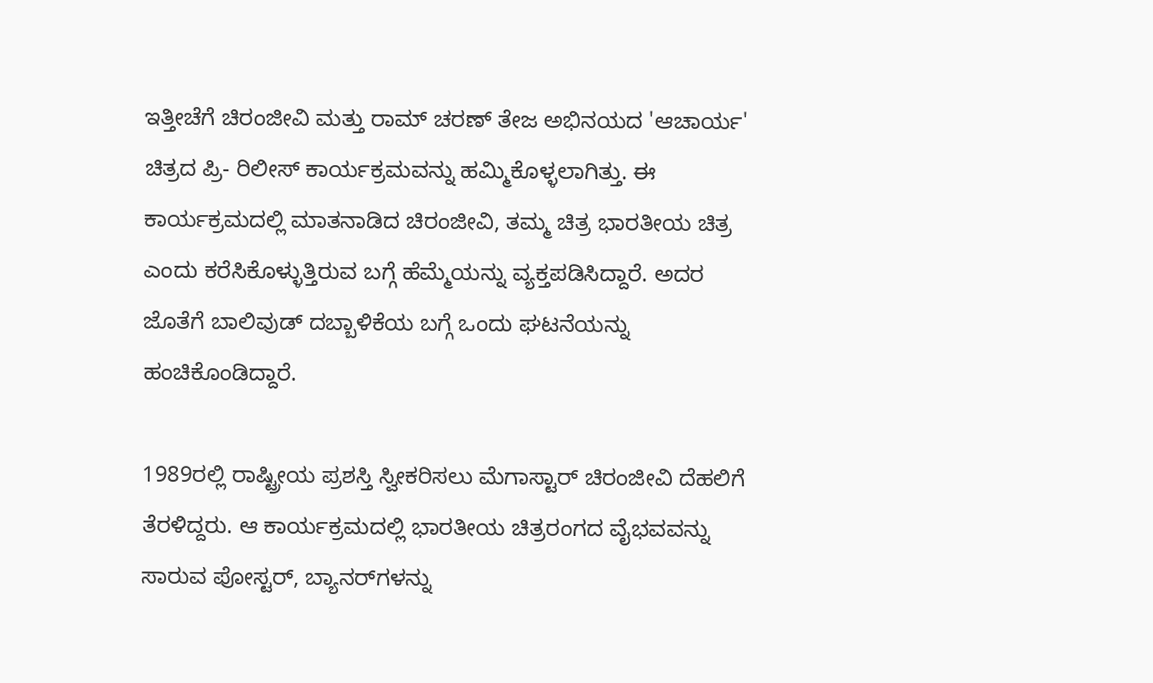ಇತ್ತೀಚೆಗೆ ಚಿರಂಜೀವಿ ಮತ್ತು ರಾಮ್ ಚರಣ್ ತೇಜ ಅಭಿನಯದ 'ಆಚಾರ್ಯ' ಚಿತ್ರದ ಪ್ರಿ- ರಿಲೀಸ್ ಕಾರ್ಯಕ್ರಮವನ್ನು ಹಮ್ಮಿಕೊಳ್ಳಲಾಗಿತ್ತು. ಈ ಕಾರ್ಯಕ್ರಮದಲ್ಲಿ ಮಾತನಾಡಿದ ಚಿರಂಜೀವಿ, ತಮ್ಮ ಚಿತ್ರ ಭಾರತೀಯ ಚಿತ್ರ ಎಂದು ಕರೆಸಿಕೊಳ್ಳುತ್ತಿರುವ ಬಗ್ಗೆ ಹೆಮ್ಮೆಯನ್ನು ವ್ಯಕ್ತಪಡಿಸಿದ್ದಾರೆ. ಅದರ ಜೊತೆಗೆ ಬಾಲಿವುಡ್ ದಬ್ಬಾಳಿಕೆಯ ಬಗ್ಗೆ ಒಂದು ಘಟನೆಯನ್ನು ಹಂಚಿಕೊಂಡಿದ್ದಾರೆ.

1989ರಲ್ಲಿ ರಾಷ್ಟ್ರೀಯ ಪ್ರಶಸ್ತಿ ಸ್ವೀಕರಿಸಲು ಮೆಗಾಸ್ಟಾರ್ ಚಿರಂಜೀವಿ ದೆಹಲಿಗೆ ತೆರಳಿದ್ದರು. ಆ ಕಾರ್ಯಕ್ರಮದಲ್ಲಿ ಭಾರತೀಯ ಚಿತ್ರರಂಗದ ವೈಭವವನ್ನು ಸಾರುವ ಪೋಸ್ಟರ್, ಬ್ಯಾನರ್‌ಗಳನ್ನು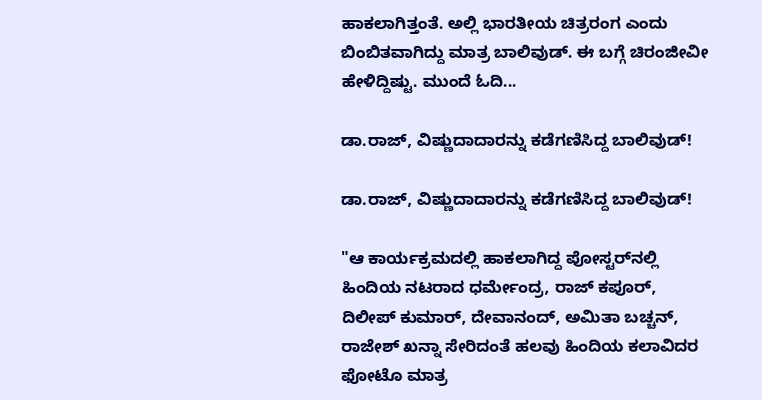ಹಾಕಲಾಗಿತ್ತಂತೆ. ಅಲ್ಲಿ ಭಾರತೀಯ ಚಿತ್ರರಂಗ ಎಂದು ಬಿಂಬಿತವಾಗಿದ್ದು ಮಾತ್ರ ಬಾಲಿವುಡ್. ಈ ಬಗ್ಗೆ ಚಿರಂಜೀವೀ ಹೇಳಿದ್ದಿಷ್ಟು. ಮುಂದೆ ಓದಿ...

ಡಾ.ರಾಜ್‌, ವಿಷ್ಣುದಾದಾರನ್ನು ಕಡೆಗಣಿಸಿದ್ದ ಬಾಲಿವುಡ್!

ಡಾ.ರಾಜ್‌, ವಿಷ್ಣುದಾದಾರನ್ನು ಕಡೆಗಣಿಸಿದ್ದ ಬಾಲಿವುಡ್!

"ಆ ಕಾರ್ಯಕ್ರಮದಲ್ಲಿ ಹಾಕಲಾಗಿದ್ದ ಪೋಸ್ಟರ್‌ನಲ್ಲಿ ಹಿಂದಿಯ ನಟರಾದ ಧರ್ಮೇಂದ್ರ, ರಾಜ್ ಕಪೂರ್, ದಿಲೀಪ್ ಕುಮಾರ್, ದೇವಾನಂದ್, ಅಮಿತಾ ಬಚ್ಚನ್, ರಾಜೇಶ್ ಖನ್ನಾ ಸೇರಿದಂತೆ ಹಲವು ಹಿಂದಿಯ ಕಲಾವಿದರ ಫೋಟೊ ಮಾತ್ರ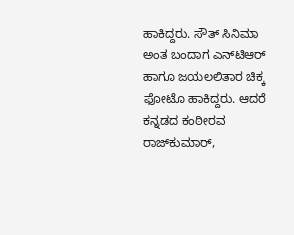ಹಾಕಿದ್ದರು. ಸೌತ್ ಸಿನಿಮಾ ಅಂತ ಬಂದಾಗ ಎನ್‌ಟಿಆರ್ ಹಾಗೂ ಜಯಲಲಿತಾರ ಚಿಕ್ಕ ಫೋಟೊ ಹಾಕಿದ್ದರು. ಆದರೆ ಕನ್ನಡದ ಕಂಠೀರವ ರಾಜ್‌ಕುಮಾರ್,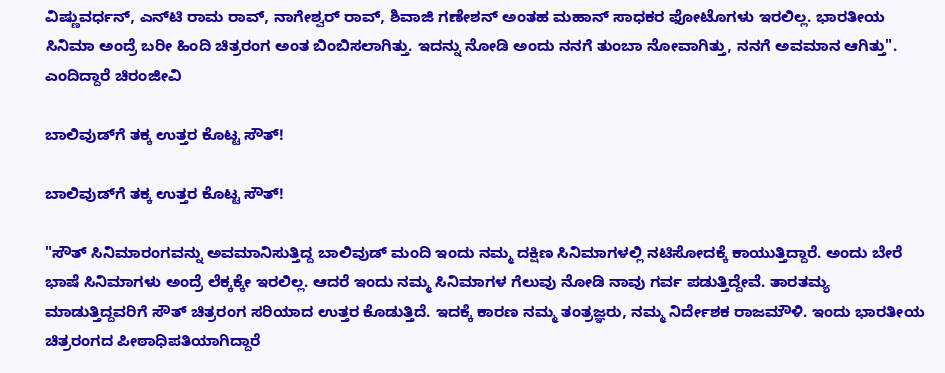ವಿಷ್ಣುವರ್ಧನ್, ಎನ್‌ಟಿ ರಾಮ ರಾವ್, ನಾಗೇಶ್ವರ್ ರಾವ್, ಶಿವಾಜಿ ಗಣೇಶನ್ ಅಂತಹ ಮಹಾನ್ ಸಾಧಕರ ಫೋಟೊಗಳು ಇರಲಿಲ್ಲ. ಭಾರತೀಯ ಸಿನಿಮಾ ಅಂದ್ರೆ ಬರೀ ಹಿಂದಿ ಚಿತ್ರರಂಗ ಅಂತ ಬಿಂಬಿಸಲಾಗಿತ್ತು. ಇದನ್ನು ನೋಡಿ ಅಂದು ನನಗೆ ತುಂಬಾ ನೋವಾಗಿತ್ತು, ನನಗೆ ಅವಮಾನ ಆಗಿತ್ತು". ಎಂದಿದ್ದಾರೆ ಚಿರಂಜೀವಿ

ಬಾಲಿವುಡ್‌ಗೆ ತಕ್ಕ ಉತ್ತರ ಕೊಟ್ಟ ಸೌತ್!

ಬಾಲಿವುಡ್‌ಗೆ ತಕ್ಕ ಉತ್ತರ ಕೊಟ್ಟ ಸೌತ್!

"ಸೌತ್ ಸಿನಿಮಾರಂಗವನ್ನು ಅವಮಾನಿಸುತ್ತಿದ್ದ ಬಾಲಿವುಡ್ ಮಂದಿ ಇಂದು ನಮ್ಮ ದಕ್ಷಿಣ ಸಿನಿಮಾಗಳಲ್ಲಿ ನಟಿಸೋದಕ್ಕೆ ಕಾಯುತ್ತಿದ್ದಾರೆ. ಅಂದು ಬೇರೆ ಭಾಷೆ ಸಿನಿಮಾಗಳು ಅಂದ್ರೆ ಲೆಕ್ಕಕ್ಕೇ ಇರಲಿಲ್ಲ. ಆದರೆ ಇಂದು ನಮ್ಮ ಸಿನಿಮಾಗಳ ಗೆಲುವು ನೋಡಿ ನಾವು ಗರ್ವ ಪಡುತ್ತಿದ್ದೇವೆ. ತಾರತಮ್ಯ ಮಾಡುತ್ತಿದ್ದವರಿಗೆ ಸೌತ್ ಚಿತ್ರರಂಗ ಸರಿಯಾದ ಉತ್ತರ ಕೊಡುತ್ತಿದೆ. ಇದಕ್ಕೆ ಕಾರಣ ನಮ್ಮ ತಂತ್ರಜ್ಞರು, ನಮ್ಮ ನಿರ್ದೇಶಕ ರಾಜಮೌಳಿ. ಇಂದು ಭಾರತೀಯ ಚಿತ್ರರಂಗದ ಪೀಠಾಧಿಪತಿಯಾಗಿದ್ದಾರೆ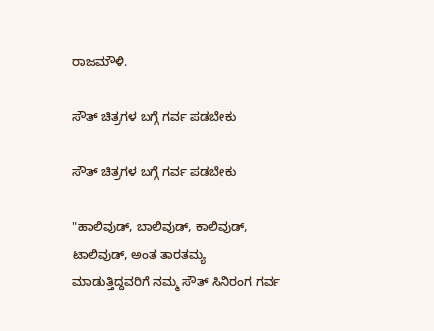ರಾಜಮೌಳಿ.

ಸೌತ್ ಚಿತ್ರಗಳ ಬಗ್ಗೆ ಗರ್ವ ಪಡಬೇಕು

ಸೌತ್ ಚಿತ್ರಗಳ ಬಗ್ಗೆ ಗರ್ವ ಪಡಬೇಕು

"ಹಾಲಿವುಡ್, ಬಾಲಿವುಡ್, ಕಾಲಿವುಡ್, ಟಾಲಿವುಡ್, ಅಂತ ತಾರತಮ್ಯ ಮಾಡುತ್ತಿದ್ದವರಿಗೆ ನಮ್ಮ ಸೌತ್ ಸಿನಿರಂಗ ಗರ್ವ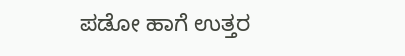ಪಡೋ ಹಾಗೆ ಉತ್ತರ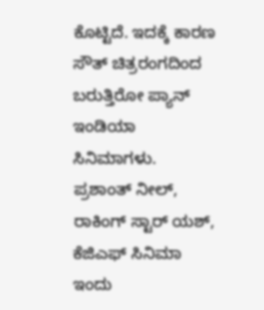ಕೊಟ್ಟಿದೆ. ಇದಕ್ಕೆ ಕಾರಣ ಸೌತ್ ಚಿತ್ರರಂಗದಿಂದ ಬರುತ್ತಿರೋ ಪ್ಯಾನ್ ಇಂಡಿಯಾ ಸಿನಿಮಾಗಳು. ಪ್ರಶಾಂತ್ ನೀಲ್, ರಾಕಿಂಗ್ ಸ್ಟಾರ್ ಯಶ್, ಕೆಜಿಎಫ್ ಸಿನಿಮಾ ಇಂದು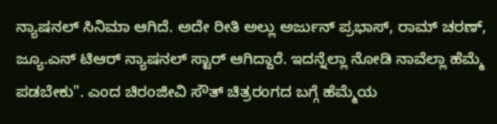ನ್ಯಾಷನಲ್ ಸಿನಿಮಾ ಆಗಿದೆ. ಅದೇ ರೀತಿ ಅಲ್ಲು ಅರ್ಜುನ್ ಪ್ರಭಾಸ್, ರಾಮ್ ಚರಣ್, ಜ್ಯೂ.ಎನ್ ಟಿಆರ್ ನ್ಯಾಷನಲ್ ಸ್ಟಾರ್ ಆಗಿದ್ದಾರೆ. ಇದನ್ನೆಲ್ಲಾ ನೋಡಿ ನಾವೆಲ್ಲಾ ಹೆಮ್ಮೆ ಪಡಬೇಕು". ಎಂದ ಚಿರಂಜೀವಿ ಸೌತ್ ಚಿತ್ರರಂಗದ ಬಗ್ಗೆ ಹೆಮ್ಮೆಯ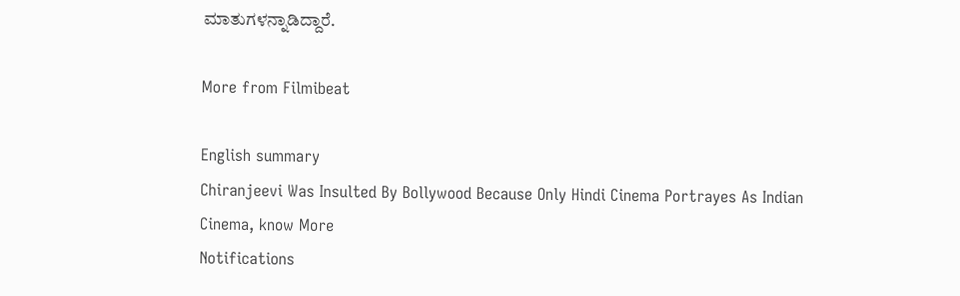ಮಾತುಗಳನ್ನಾಡಿದ್ದಾರೆ.

More from Filmibeat

English summary
Chiranjeevi Was Insulted By Bollywood Because Only Hindi Cinema Portrayes As Indian Cinema, know More
Notifications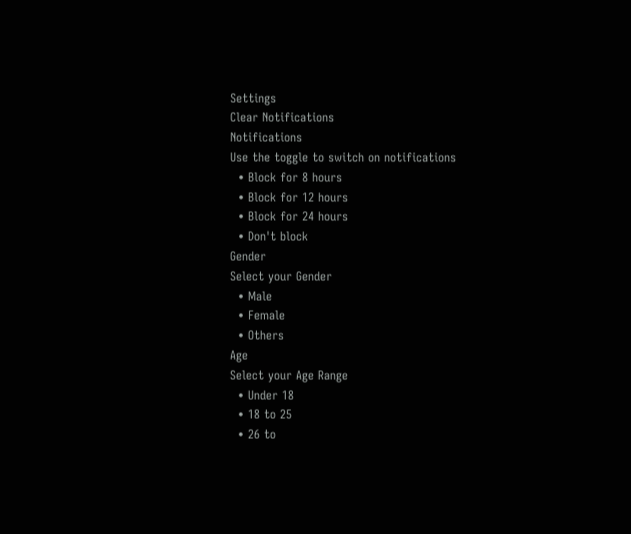Settings
Clear Notifications
Notifications
Use the toggle to switch on notifications
  • Block for 8 hours
  • Block for 12 hours
  • Block for 24 hours
  • Don't block
Gender
Select your Gender
  • Male
  • Female
  • Others
Age
Select your Age Range
  • Under 18
  • 18 to 25
  • 26 to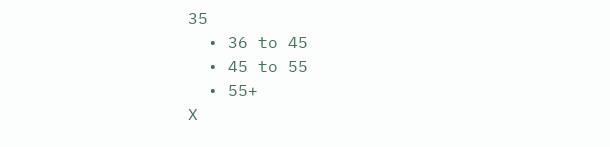35
  • 36 to 45
  • 45 to 55
  • 55+
X